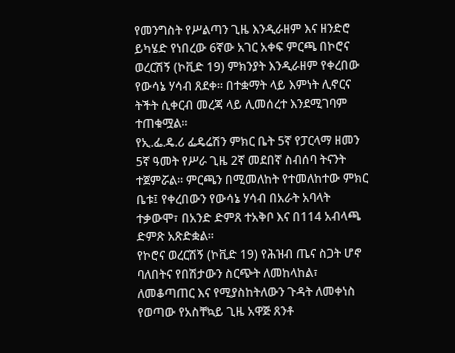የመንግስት የሥልጣን ጊዜ እንዲራዘም እና ዘንድሮ ይካሄድ የነበረው 6ኛው አገር አቀፍ ምርጫ በኮሮና ወረርሽኝ (ኮቪድ 19) ምክንያት እንዲራዘም የቀረበው የውሳኔ ሃሳብ ጸደቀ፡፡ በተቋማት ላይ እምነት ሊኖርና ትችት ሲቀርብ መረጃ ላይ ሊመሰረተ እንደሚገባም ተጠቁሟል፡፡
የኢ.ፌ.ዴ.ሪ ፌዴሬሽን ምክር ቤት 5ኛ የፓርላማ ዘመን 5ኛ ዓመት የሥራ ጊዜ 2ኛ መደበኛ ስብሰባ ትናንት ተጀምሯል፡፡ ምርጫን በሚመለከት የተመለከተው ምክር ቤቱ፤ የቀረበውን የውሳኔ ሃሳብ በአራት አባላት ተቃውሞ፣ በአንድ ድምጸ ተአቅቦ እና በ114 አብላጫ ድምጽ አጽድቋል፡፡
የኮሮና ወረርሽኝ (ኮቪድ 19) የሕዝብ ጤና ስጋት ሆኖ ባለበትና የበሽታውን ስርጭት ለመከላከል፣ ለመቆጣጠር እና የሚያስከትለውን ጉዳት ለመቀነስ የወጣው የአስቸኳይ ጊዜ አዋጅ ጸንቶ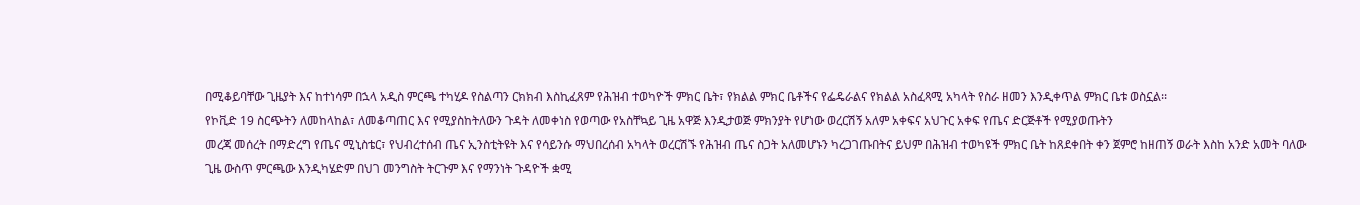በሚቆይባቸው ጊዜያት እና ከተነሳም በኋላ አዲስ ምርጫ ተካሂዶ የስልጣን ርክክብ እስኪፈጸም የሕዝብ ተወካዮች ምክር ቤት፣ የክልል ምክር ቤቶችና የፌዴራልና የክልል አስፈጻሚ አካላት የስራ ዘመን እንዲቀጥል ምክር ቤቱ ወስኗል፡፡
የኮቪድ 19 ስርጭትን ለመከላከል፣ ለመቆጣጠር እና የሚያስከትለውን ጉዳት ለመቀነስ የወጣው የአስቸኳይ ጊዜ አዋጅ እንዲታወጅ ምክንያት የሆነው ወረርሽኝ አለም አቀፍና አህጉር አቀፍ የጤና ድርጅቶች የሚያወጡትን
መረጃ መሰረት በማድረግ የጤና ሚኒስቴር፣ የህብረተሰብ ጤና ኢንስቲትዩት እና የሳይንሱ ማህበረሰብ አካላት ወረርሽኙ የሕዝብ ጤና ስጋት አለመሆኑን ካረጋገጡበትና ይህም በሕዝብ ተወካዩች ምክር ቤት ከጸደቀበት ቀን ጀምሮ ከዘጠኝ ወራት እስከ አንድ አመት ባለው ጊዜ ውስጥ ምርጫው እንዲካሄድም በህገ መንግስት ትርጉም እና የማንነት ጉዳዮች ቋሚ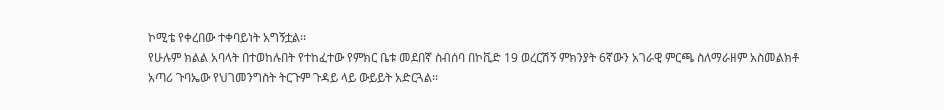ኮሚቴ የቀረበው ተቀባይነት አግኝቷል፡፡
የሁሉም ክልል አባላት በተወከሉበት የተከፈተው የምክር ቤቱ መደበኛ ስብሰባ በኮቪድ 19 ወረርሽኝ ምክንያት 6ኛውን አገራዊ ምርጫ ስለማራዘም አስመልክቶ አጣሪ ጉባኤው የህገመንግስት ትርጉም ጉዳይ ላይ ውይይት አድርጓል፡፡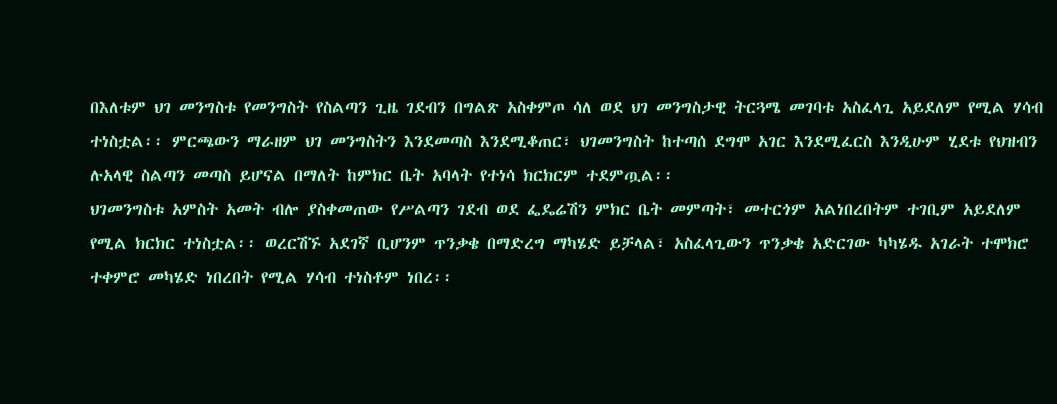በእለቱም ህገ መንግስቱ የመንግስት የስልጣን ጊዜ ገደብን በግልጽ አስቀምጦ ሳለ ወደ ህገ መንግስታዊ ትርጓሜ መገባቱ አስፈላጊ አይደለም የሚል ሃሳብ ተነስቷል፡፡ ምርጫውን ማራዘም ህገ መንግስትን እንደመጣስ እንደሚቆጠር፣ ህገመንግስት ከተጣሰ ደግሞ አገር እንደሚፈርስ እንዲሁም ሂደቱ የህዝብን ሉአላዊ ስልጣን መጣስ ይሆናል በማለት ከምክር ቤት አባላት የተነሳ ክርክርም ተደምጧል፡፡
ህገመንግስቱ አምስት አመት ብሎ ያስቀመጠው የሥልጣን ገደብ ወደ ፌዴሬሽን ምክር ቤት መምጣት፣ መተርጎም አልነበረበትም ተገቢም አይደለም የሚል ክርክር ተነስቷል፡፡ ወረርሽኙ አደገኛ ቢሆንም ጥንቃቄ በማድረግ ማካሄድ ይቻላል፣ አስፈላጊውን ጥንቃቄ አድርገው ካካሄዱ አገራት ተሞክሮ ተቀምሮ መካሄድ ነበረበት የሚል ሃሳብ ተነስቶም ነበረ፡፡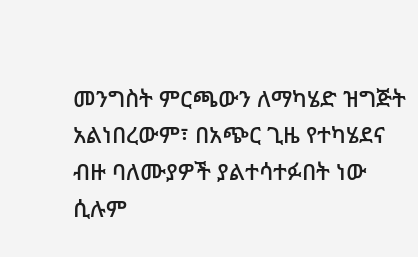መንግስት ምርጫውን ለማካሄድ ዝግጅት አልነበረውም፣ በአጭር ጊዜ የተካሄደና ብዙ ባለሙያዎች ያልተሳተፉበት ነው ሲሉም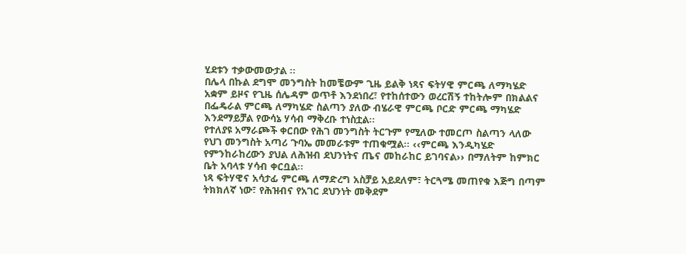ሂደቱን ተቃውመውታል ፡፡
በሌላ በኩል ደግሞ መንግስት ከመቼውም ጊዜ ይልቅ ነጻና ፍትሃዊ ምርጫ ለማካሄድ አቋም ይዞና የጊዜ ሰሌዳም ወጥቶ እንደነበረ፣ የተከሰተውን ወረርሽኝ ተከትሎም በክልልና በፌዴራል ምርጫ ለማካሄድ ስልጣን ያለው ብሄራዊ ምርጫ ቦርድ ምርጫ ማካሄድ እንደማይቻል የውሳኔ ሃሳብ ማቅረቡ ተነስቷል፡፡
የተለያዩ አማራጮች ቀርበው የሕገ መንግስት ትርጉም የሚለው ተመርጦ ስልጣን ላለው የህገ መንግስት አጣሪ ጉባኤ መመራቱም ተጠቁሟል፡፡ ‹‹ምርጫ እንዲካሄድ የምንከራከረውን ያህል ለሕዝብ ደህንነትና ጤና መከራከር ይገባናል›› በማለትም ከምክር ቤት አባላቱ ሃሳብ ቀርቧል፡፡
ነጻ ፍትሃዊና አሳታፊ ምርጫ ለማድረግ አስቻይ አይደለም፣ ትርጓሜ መጠየቁ እጅግ በጣም ትክክለኛ ነው፣ የሕዝብና የአገር ደህንነት መቅደም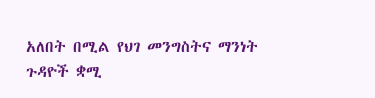አለበት በሚል የህገ መንግስትና ማንነት ጉዳዮች ቋሚ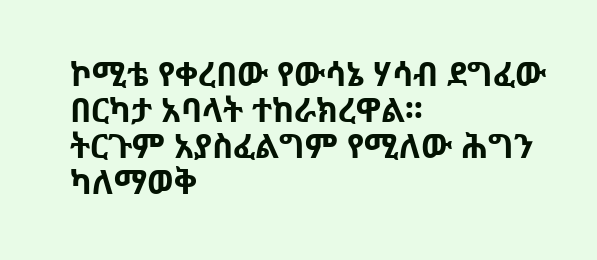ኮሚቴ የቀረበው የውሳኔ ሃሳብ ደግፈው በርካታ አባላት ተከራክረዋል፡፡
ትርጉም አያስፈልግም የሚለው ሕግን ካለማወቅ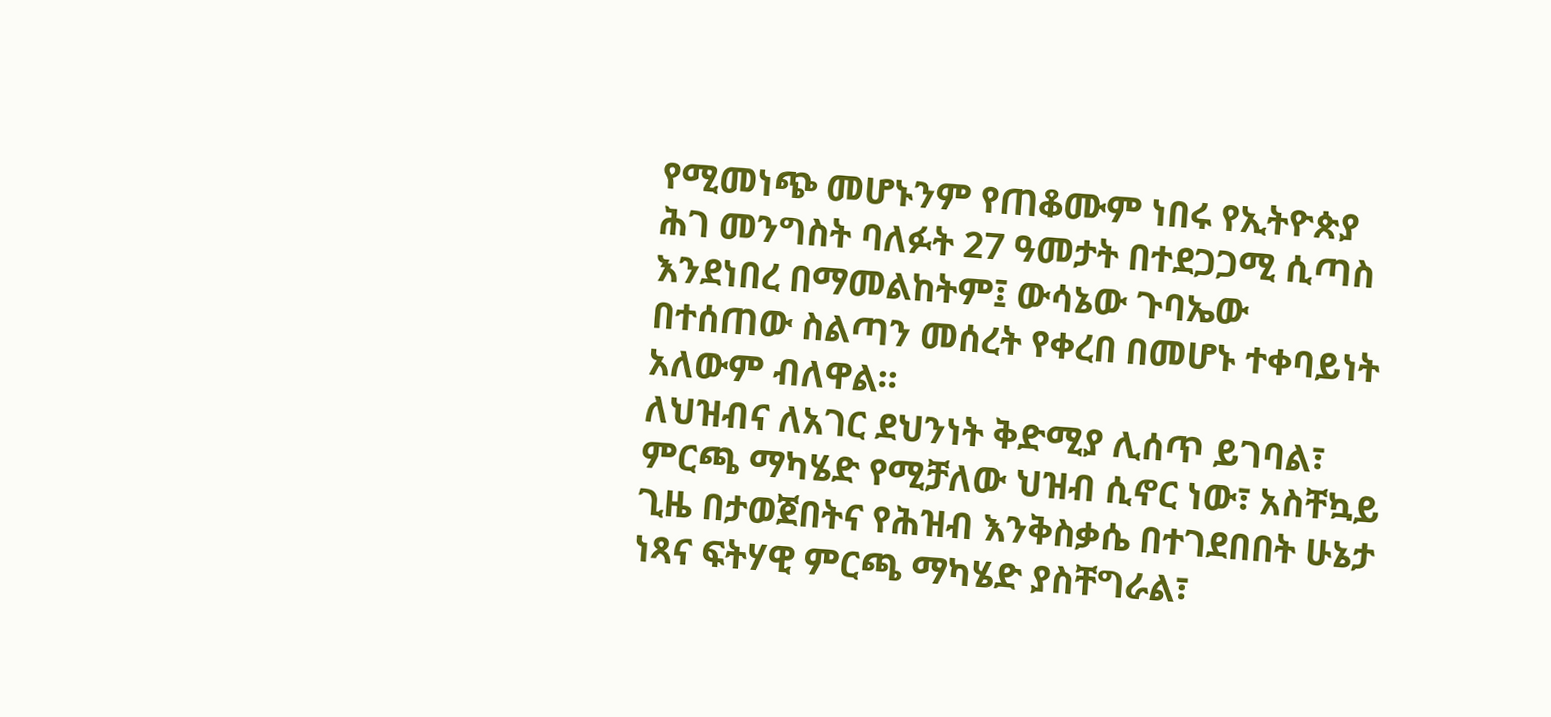የሚመነጭ መሆኑንም የጠቆሙም ነበሩ የኢትዮጵያ ሕገ መንግስት ባለፉት 27 ዓመታት በተደጋጋሚ ሲጣስ እንደነበረ በማመልከትም፤ ውሳኔው ጉባኤው በተሰጠው ስልጣን መሰረት የቀረበ በመሆኑ ተቀባይነት አለውም ብለዋል፡፡
ለህዝብና ለአገር ደህንነት ቅድሚያ ሊሰጥ ይገባል፣ ምርጫ ማካሄድ የሚቻለው ህዝብ ሲኖር ነው፣ አስቸኳይ ጊዜ በታወጀበትና የሕዝብ እንቅስቃሴ በተገደበበት ሁኔታ ነጻና ፍትሃዊ ምርጫ ማካሄድ ያስቸግራል፣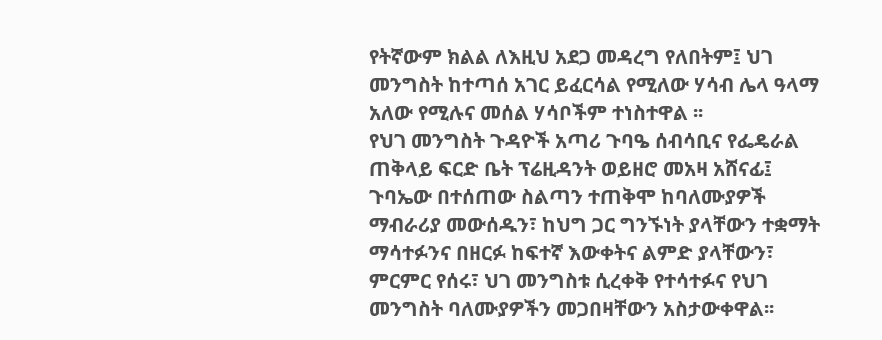የትኛውም ክልል ለእዚህ አደጋ መዳረግ የለበትም፤ ህገ መንግስት ከተጣሰ አገር ይፈርሳል የሚለው ሃሳብ ሌላ ዓላማ አለው የሚሉና መሰል ሃሳቦችም ተነስተዋል ፡፡
የህገ መንግስት ጉዳዮች አጣሪ ጉባዔ ሰብሳቢና የፌዴራል ጠቅላይ ፍርድ ቤት ፕሬዚዳንት ወይዘሮ መአዛ አሸናፊ፤ ጉባኤው በተሰጠው ስልጣን ተጠቅሞ ከባለሙያዎች ማብራሪያ መውሰዱን፣ ከህግ ጋር ግንኙነት ያላቸውን ተቋማት ማሳተፉንና በዘርፉ ከፍተኛ እውቀትና ልምድ ያላቸውን፣ ምርምር የሰሩ፣ ህገ መንግስቱ ሲረቀቅ የተሳተፉና የህገ መንግስት ባለሙያዎችን መጋበዛቸውን አስታውቀዋል፡፡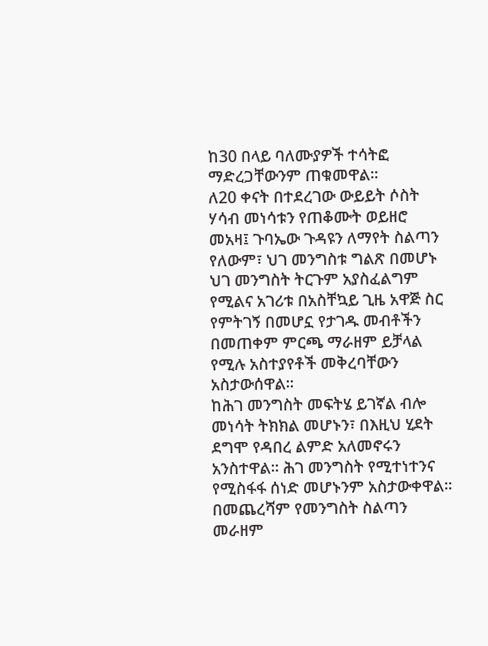ከ30 በላይ ባለሙያዎች ተሳትፎ ማድረጋቸውንም ጠቁመዋል፡፡
ለ20 ቀናት በተደረገው ውይይት ሶስት ሃሳብ መነሳቱን የጠቆሙት ወይዘሮ መአዛ፤ ጉባኤው ጉዳዩን ለማየት ስልጣን የለውም፣ ህገ መንግስቱ ግልጽ በመሆኑ ህገ መንግስት ትርጉም አያስፈልግም የሚልና አገሪቱ በአስቸኳይ ጊዜ አዋጅ ስር የምትገኝ በመሆኗ የታገዱ መብቶችን በመጠቀም ምርጫ ማራዘም ይቻላል የሚሉ አስተያየቶች መቅረባቸውን አስታውሰዋል፡፡
ከሕገ መንግስት መፍትሄ ይገኛል ብሎ መነሳት ትክክል መሆኑን፣ በእዚህ ሂደት ደግሞ የዳበረ ልምድ አለመኖሩን አንስተዋል፡፡ ሕገ መንግስት የሚተነተንና የሚስፋፋ ሰነድ መሆኑንም አስታውቀዋል፡፡ በመጨረሻም የመንግስት ስልጣን መራዘም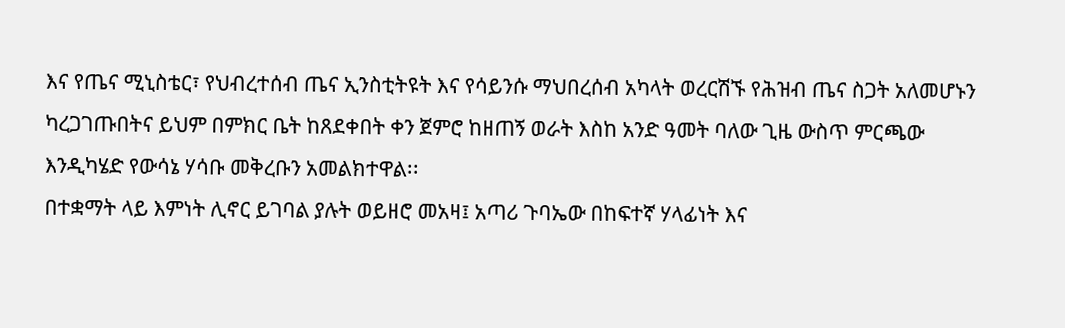እና የጤና ሚኒስቴር፣ የህብረተሰብ ጤና ኢንስቲትዩት እና የሳይንሱ ማህበረሰብ አካላት ወረርሽኙ የሕዝብ ጤና ስጋት አለመሆኑን ካረጋገጡበትና ይህም በምክር ቤት ከጸደቀበት ቀን ጀምሮ ከዘጠኝ ወራት እስከ አንድ ዓመት ባለው ጊዜ ውስጥ ምርጫው እንዲካሄድ የውሳኔ ሃሳቡ መቅረቡን አመልክተዋል፡፡
በተቋማት ላይ እምነት ሊኖር ይገባል ያሉት ወይዘሮ መአዛ፤ አጣሪ ጉባኤው በከፍተኛ ሃላፊነት እና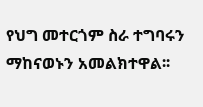የህግ መተርጎም ስራ ተግባሩን ማከናወኑን አመልክተዋል፡፡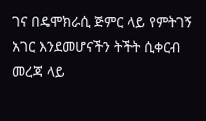ገና በዴሞክራሲ ጅምር ላይ የምትገኝ አገር እንደመሆናችን ትችት ሲቀርብ መረጃ ላይ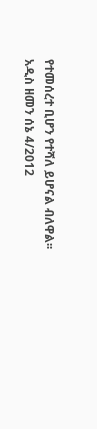የተመሰረተ ቢሆን የተሻለ ይሆናል ብለዋል፡፡
አዲስ ዘመን ሰኔ 4/2012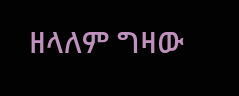ዘላለም ግዛው